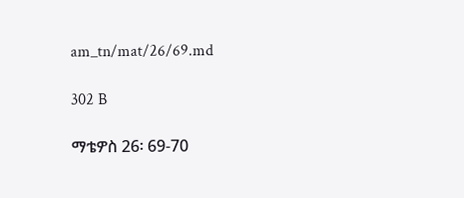am_tn/mat/26/69.md

302 B

ማቴዎስ 26፡ 69-70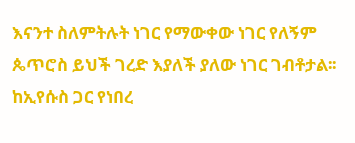እናንተ ስለምትሉት ነገር የማውቀው ነገር የለኝም ጴጥሮስ ይህች ገረድ እያለች ያለው ነገር ገብቶታል፡፡ ከኢየሱስ ጋር የነበረ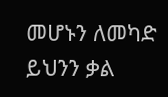መሆኑን ለመካድ ይህንን ቃል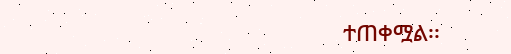ተጠቀሟል፡፡